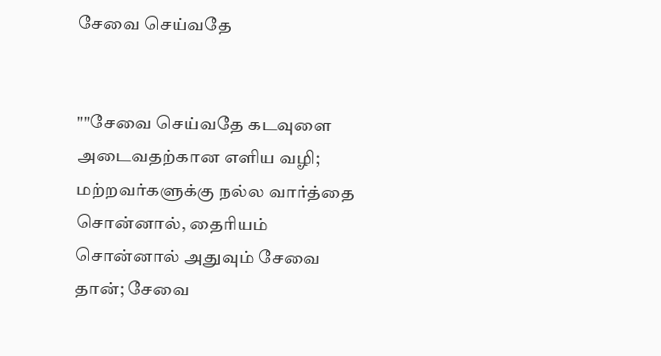சேவை செய்வதே


""சேவை செய்வதே கடவுளை அடைவதற்கான எளிய வழி; மற்றவர்களுக்கு நல்ல வார்த்தை சொன்னால், தைரியம் சொன்னால் அதுவும் சேவை தான்; சேவை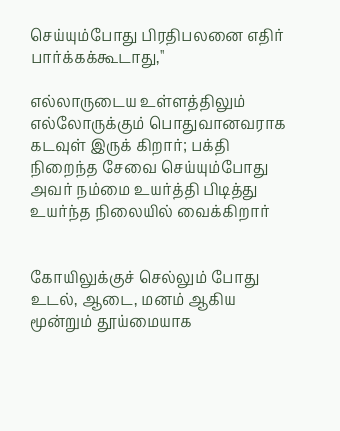செய்யும்போது பிரதிபலனை எதிர் பார்க்கக்கூடாது,''

எல்லாருடைய உள்ளத்திலும் எல்லோருக்கும் பொதுவானவராக கடவுள் இருக் கிறார்; பக்தி நிறைந்த சேவை செய்யும்போது அவர் நம்மை உயர்த்தி பிடித்து உயர்ந்த நிலையில் வைக்கிறார்


கோயிலுக்குச் செல்லும் போது உடல், ஆடை, மனம் ஆகிய மூன்றும் தூய்மையாக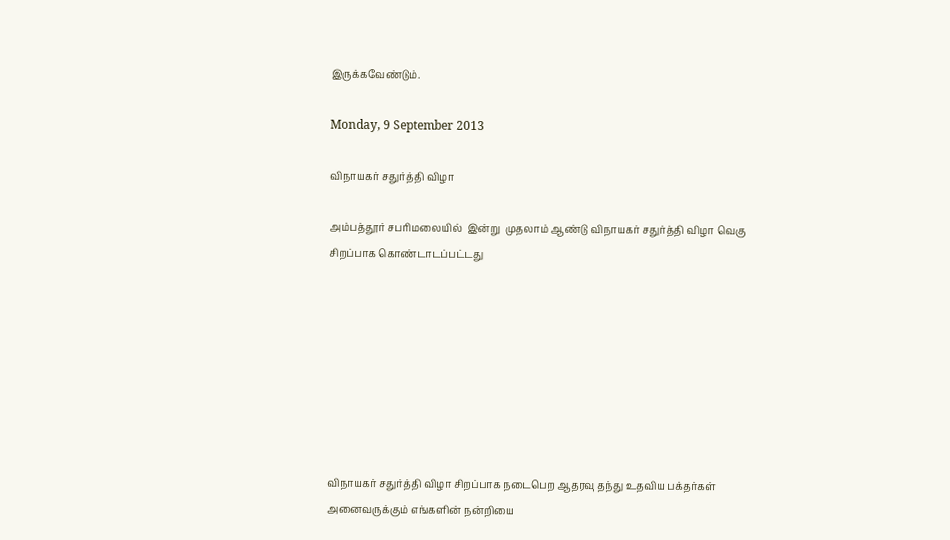இருக்கவேண்டும்.

Monday, 9 September 2013

விநாயகர் சதுர்த்தி விழா

அம்பத்தூர் சபரிமலையில்  இன்று  முதலாம் ஆண்டு விநாயகர் சதுர்த்தி விழா வெகு சிறப்பாக கொண்டாடப்பட்டது








விநாயகர் சதுர்த்தி விழா சிறப்பாக நடைபெற ஆதரவு தந்து உதவிய பக்தர்கள் அனைவருக்கும் எங்களின் நன்றியை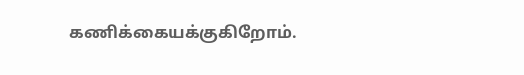கணிக்கையக்குகிறோம்.